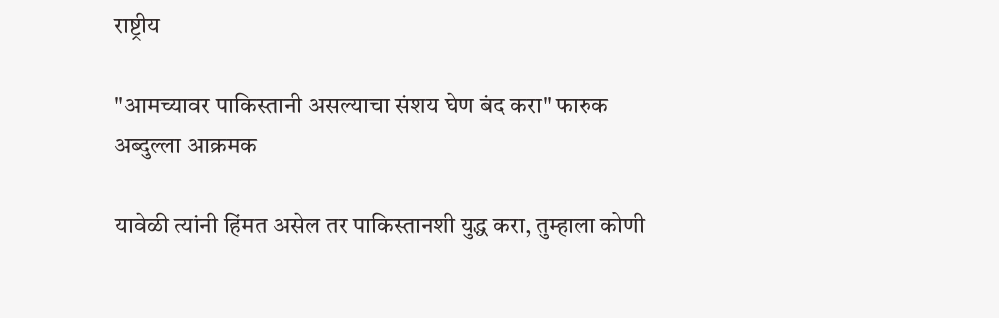राष्ट्रीय

"आमच्यावर पाकिस्तानी असल्याचा संशय घेण बंद करा" फारुक अब्दुल्ला आक्रमक

यावेळी त्यांनी हिंमत असेल तर पाकिस्तानशी युद्ध करा, तुम्हाला कोणी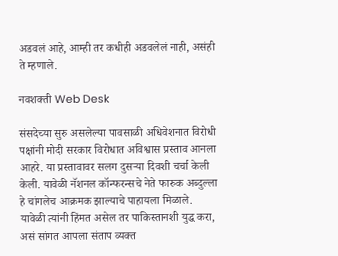अडवलं आहे, आम्ही तर कधीही अडवलेलं नाही, असंही ते म्हणाले.

नवशक्ती Web Desk

संसदेच्या सुरु असलेल्या पावसाळी अधिवेशनात विरोधी पक्षांनी मोदी सरकार विरोधात अविश्वास प्रस्ताव आनला आहरे. या प्रस्तावावर सलग दुसऱ्या दिवशी चर्चा केली केली. यावेळी नॅशनल कॉन्फरन्सचे नेते फारुक अब्दुल्ला हे चांगलेच आक्रमक झाल्याचे पाहायला मिळाले. यावेळी त्यांनी हिंमत असेल तर पाकिस्तानशी युद्ध करा, असं सांगत आपला संताप व्यक्त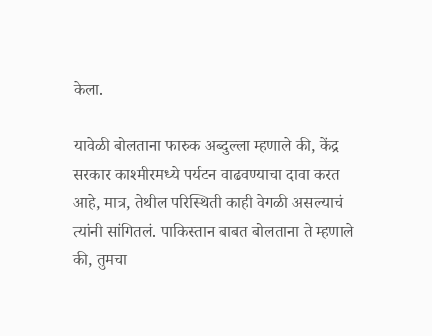केला.

यावेळी बोलताना फारुक अब्दुल्ला म्हणाले की, केंद्र सरकार काश्मीरमध्ये पर्यटन वाढवण्याचा दावा करत आहे, मात्र, तेथील परिस्थिती काही वेगळी असल्याचं त्यांनी सांगितलं. पाकिस्तान बाबत बोलताना ते म्हणाले की, तुमचा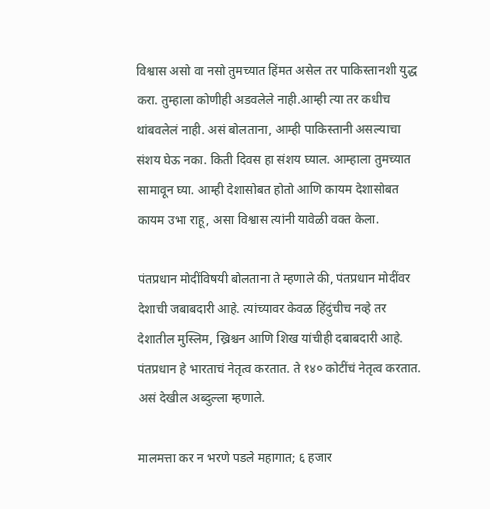विश्वास असो वा नसो तुमच्यात हिंमत असेल तर पाकिस्तानशी युद्ध करा. तुम्हाला कोणीही अडवलेले नाही.आम्ही त्या तर कधीच थांबवलेलं नाही. असं बोलताना, आम्ही पाकिस्तानी असल्याचा संशय घेऊ नका. किती दिवस हा संशय घ्याल. आम्हाला तुमच्यात सामावून घ्या. आम्ही देशासोबत होतो आणि कायम देशासोबत कायम उभा राहू, असा विश्वास त्यांनी यावेळी वक्त केला.

पंतप्रधान मोदींविषयी बोलताना ते म्हणाले की, पंतप्रधान मोदींवर देशाची जबाबदारी आहे. त्यांच्यावर केवळ हिंदुंचीच नव्हे तर देशातील मुस्लिम, ख्रिश्चन आणि शिख यांचीही दबाबदारी आहे. पंतप्रधान हे भारताचं नेतृत्व करतात. ते १४० कोटींचं नेतृत्व करतात. असं देखील अब्दुल्ला म्हणाले.

मालमत्ता कर न भरणे पडले महागात; ६ हजार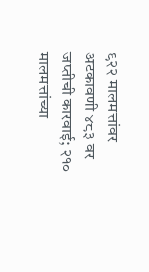९२२ मालमत्तांवर अटकावणी ४८३ वर जप्तीची कारवाई; २१० मालमत्तांच्या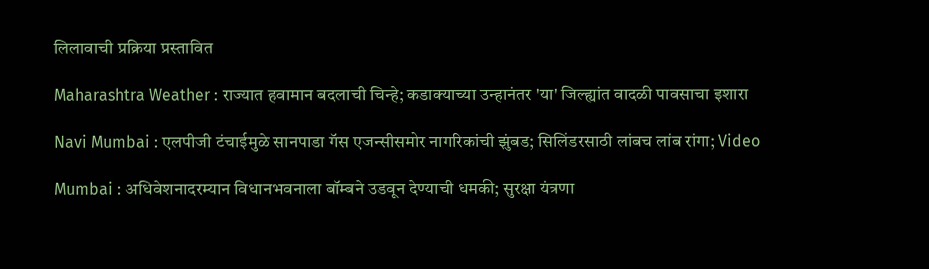लिलावाची प्रक्रिया प्रस्तावित

Maharashtra Weather : राज्यात हवामान बदलाची चिन्हे; कडाक्याच्या उन्हानंतर 'या' जिल्ह्यांत वादळी पावसाचा इशारा

Navi Mumbai : एलपीजी टंचाईमुळे सानपाडा गॅस एजन्सीसमोर नागरिकांची झुंबड; सिलिंडरसाठी लांबच लांब रांगा; Video

Mumbai : अधिवेशनादरम्यान विधानभवनाला बॉम्बने उडवून देण्याची धमकी; सुरक्षा यंत्रणा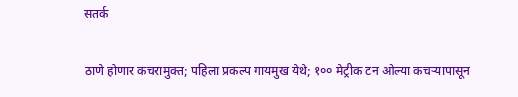सतर्क

ठाणे होणार कचरामुक्त; पहिला प्रकल्प गायमुख येथे; १०० मेट्रीक टन ओल्या कचऱ्यापासून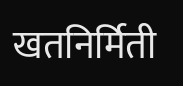खतनिर्मिती